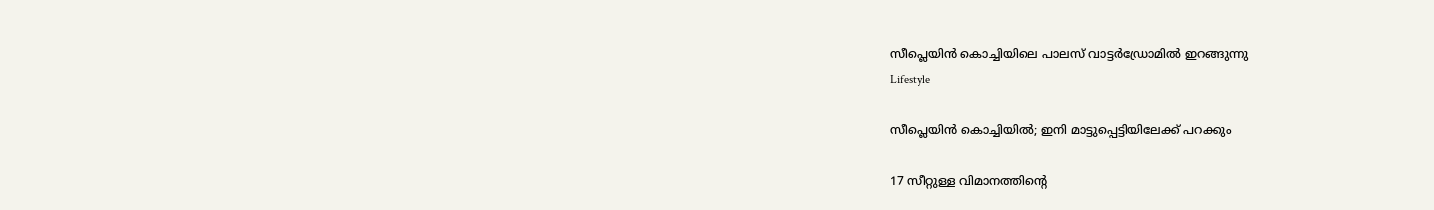സീപ്ലെയിൻ കൊച്ചിയിലെ പാലസ് വാട്ടർഡ്രോമിൽ ഇറങ്ങുന്നു
Lifestyle

സീപ്ലെയിൻ കൊച്ചിയിൽ; ഇനി മാട്ടുപ്പെട്ടിയിലേക്ക് പറക്കും

17 സീറ്റുള്ള വിമാനത്തിന്‍റെ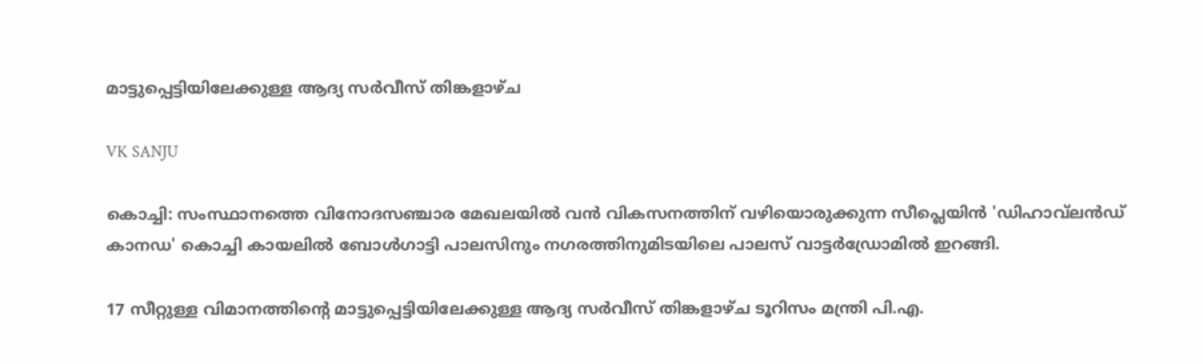മാട്ടുപ്പെട്ടിയിലേക്കുള്ള ആദ്യ സര്‍വീസ് തിങ്കളാഴ്ച

VK SANJU

കൊച്ചി: സംസ്ഥാനത്തെ വിനോദസഞ്ചാര മേഖലയില്‍ വന്‍ വികസനത്തിന് വഴിയൊരുക്കുന്ന സീപ്ലെയിന്‍ 'ഡിഹാവ്‌ലന്‍ഡ് കാനഡ' കൊച്ചി കായലില്‍ ബോള്‍ഗാട്ടി പാലസിനും നഗരത്തിനുമിടയിലെ പാലസ് വാട്ടര്‍ഡ്രോമില്‍ ഇറങ്ങി.

17 സീറ്റുള്ള വിമാനത്തിന്‍റെ മാട്ടുപ്പെട്ടിയിലേക്കുള്ള ആദ്യ സര്‍വീസ് തിങ്കളാഴ്ച ടൂറിസം മന്ത്രി പി.എ.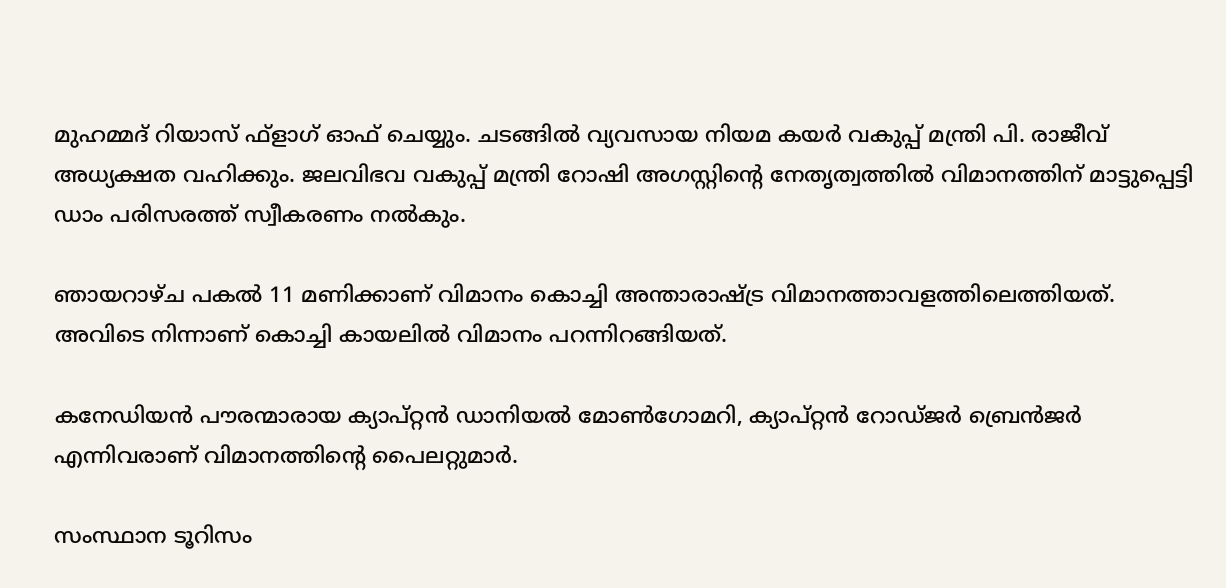മുഹമ്മദ് റിയാസ് ഫ്ളാഗ് ഓഫ് ചെയ്യും. ചടങ്ങില്‍ വ്യവസായ നിയമ കയര്‍ വകുപ്പ് മന്ത്രി പി. രാജീവ് അധ്യക്ഷത വഹിക്കും. ജലവിഭവ വകുപ്പ് മന്ത്രി റോഷി അഗസ്റ്റിന്‍റെ നേതൃത്വത്തില്‍ വിമാനത്തിന് മാട്ടുപ്പെട്ടി ഡാം പരിസരത്ത് സ്വീകരണം നല്‍കും.

ഞായറാഴ്ച പകല്‍ 11 മണിക്കാണ് വിമാനം കൊച്ചി അന്താരാഷ്‌ട്ര വിമാനത്താവളത്തിലെത്തിയത്. അവിടെ നിന്നാണ് കൊച്ചി കായലിൽ വിമാനം പറന്നിറങ്ങിയത്.

കനേഡിയന്‍ പൗരന്മാരായ ക്യാപ്റ്റന്‍ ഡാനിയല്‍ മോണ്‍ഗോമറി, ക്യാപ്റ്റന്‍ റോഡ്ജര്‍ ബ്രെന്‍ജര്‍ എന്നിവരാണ് വിമാനത്തിന്‍റെ പൈലറ്റുമാര്‍.

സംസ്ഥാന ടൂറിസം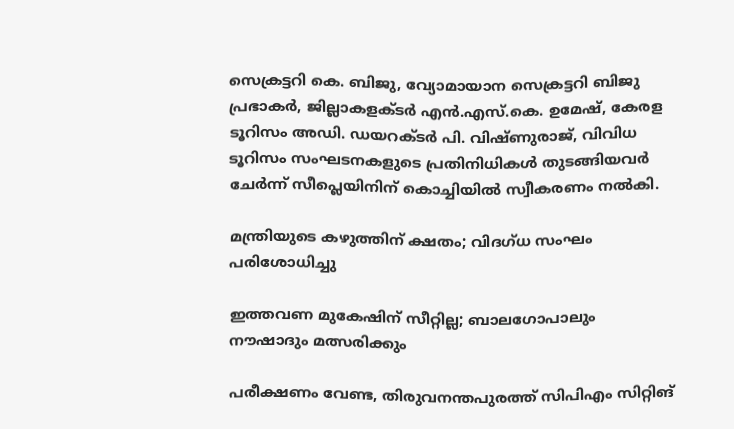സെക്രട്ടറി കെ. ബിജു, വ്യോമായാന സെക്രട്ടറി ബിജു പ്രഭാകര്‍, ജില്ലാകളക്ടര്‍ എന്‍.എസ്.കെ. ഉമേഷ്, കേരള ടൂറിസം അഡി. ഡയറക്ടര്‍ പി. വിഷ്ണുരാജ്, വിവിധ ടൂറിസം സംഘടനകളുടെ പ്രതിനിധികള്‍ തുടങ്ങിയവര്‍ ചേര്‍ന്ന് സീപ്ലെയിനിന് കൊച്ചിയിൽ സ്വീകരണം നല്‍കി.

മന്ത്രിയുടെ കഴുത്തിന് ക്ഷതം; വിദഗ്ധ സംഘം പരിശോധിച്ചു

ഇത്തവണ മുകേഷിന് സീറ്റില്ല; ബാലഗോപാലും നൗഷാദും മത്സരിക്കും

പരീക്ഷണം വേണ്ട, തിരുവനന്തപുരത്ത് സിപിഎം സിറ്റിങ്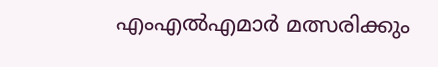എംഎൽഎമാർ മത്സരിക്കും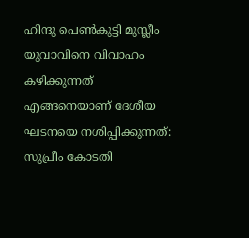ഹിന്ദു പെൺകുട്ടി മുസ്ലീം യുവാവിനെ വിവാഹം കഴിക്കുന്നത് എങ്ങനെയാണ് ദേശീയ ഘടനയെ നശിപ്പിക്കുന്നത്: സുപ്രീം കോടതി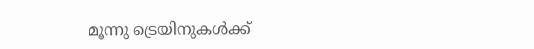മൂന്നു ട്രെയിനുകൾക്ക്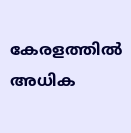കേരളത്തിൽ അധിക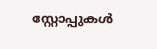സ്റ്റോപ്പുകൾ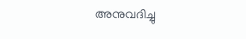അനുവദിച്ചു